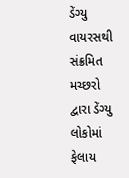ડેંગ્યુ વાયરસથી સંક્રમિત મચ્છરો દ્વારા ડેંગ્યુ લોકોમાં ફેલાય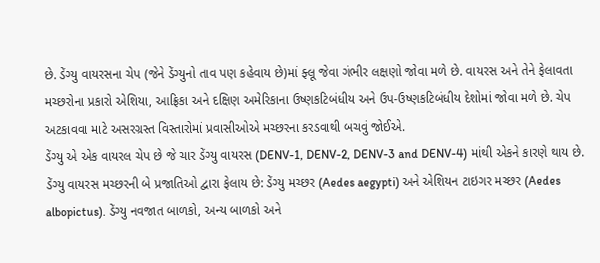છે. ડેંગ્યુ વાયરસના ચેપ (જેને ડેંગ્યુનો તાવ પણ કહેવાય છે)માં ફ્લૂ જેવા ગંભીર લક્ષણો જોવા મળે છે. વાયરસ અને તેને ફેલાવતા મચ્છરોના પ્રકારો એશિયા, આફ્રિકા અને દક્ષિણ અમેરિકાના ઉષ્ણકટિબંધીય અને ઉપ-ઉષ્ણકટિબંધીય દેશોમાં જોવા મળે છે. ચેપ અટકાવવા માટે અસરગ્રસ્ત વિસ્તારોમાં પ્રવાસીઓએ મચ્છરના કરડવાથી બચવું જોઈએ.
ડેંગ્યુ એ એક વાયરલ ચેપ છે જે ચાર ડેંગ્યુ વાયરસ (DENV-1, DENV-2, DENV-3 and DENV-4) માંથી એકને કારણે થાય છે. ડેંગ્યુ વાયરસ મચ્છરની બે પ્રજાતિઓ દ્વારા ફેલાય છે: ડેંગ્યુ મચ્છર (Aedes aegypti) અને એશિયન ટાઇગર મચ્છર (Aedes albopictus). ડેંગ્યુ નવજાત બાળકો, અન્ય બાળકો અને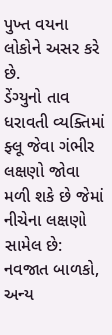પુખ્ત વયના લોકોને અસર કરે છે.
ડેંગ્યુનો તાવ ધરાવતી વ્યક્તિમાં ફ્લૂ જેવા ગંભીર લક્ષણો જોવા મળી શકે છે જેમાં નીચેના લક્ષણો સામેલ છે:
નવજાત બાળકો, અન્ય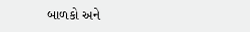બાળકો અને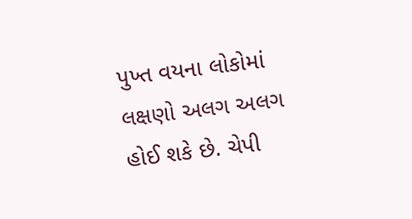પુખ્ત વયના લોકોમાં લક્ષણો અલગ અલગ હોઈ શકે છે. ચેપી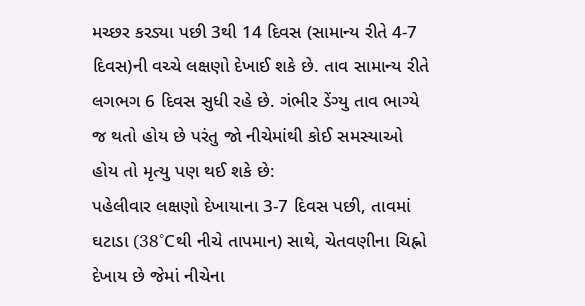મચ્છર કરડ્યા પછી 3થી 14 દિવસ (સામાન્ય રીતે 4-7 દિવસ)ની વચ્ચે લક્ષણો દેખાઈ શકે છે. તાવ સામાન્ય રીતે લગભગ 6 દિવસ સુધી રહે છે. ગંભીર ડેંગ્યુ તાવ ભાગ્યે જ થતો હોય છે પરંતુ જો નીચેમાંથી કોઈ સમસ્યાઓ હોય તો મૃત્યુ પણ થઈ શકે છે:
પહેલીવાર લક્ષણો દેખાયાના 3-7 દિવસ પછી, તાવમાં ઘટાડા (38°Cથી નીચે તાપમાન) સાથે, ચેતવણીના ચિહ્નો દેખાય છે જેમાં નીચેના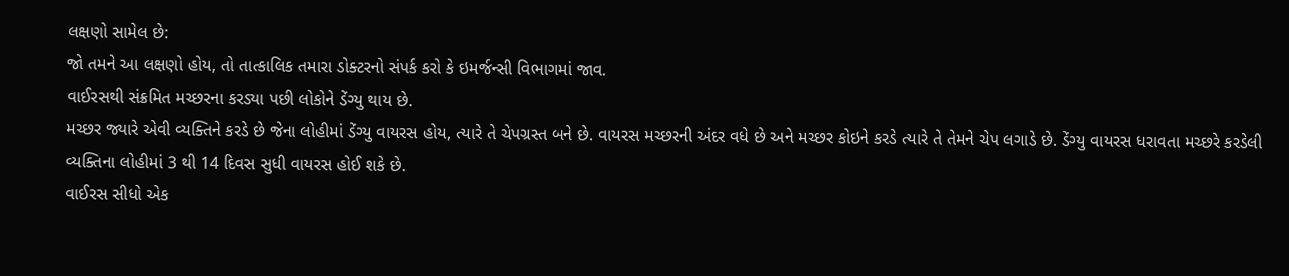લક્ષણો સામેલ છે:
જો તમને આ લક્ષણો હોય, તો તાત્કાલિક તમારા ડોક્ટરનો સંપર્ક કરો કે ઇમર્જન્સી વિભાગમાં જાવ.
વાઈરસથી સંક્રમિત મચ્છરના કરડ્યા પછી લોકોને ડેંગ્યુ થાય છે.
મચ્છર જ્યારે એવી વ્યક્તિને કરડે છે જેના લોહીમાં ડેંગ્યુ વાયરસ હોય, ત્યારે તે ચેપગ્રસ્ત બને છે. વાયરસ મચ્છરની અંદર વધે છે અને મચ્છર કોઇને કરડે ત્યારે તે તેમને ચેપ લગાડે છે. ડેંગ્યુ વાયરસ ધરાવતા મચ્છરે કરડેલી વ્યક્તિના લોહીમાં 3 થી 14 દિવસ સુધી વાયરસ હોઈ શકે છે.
વાઈરસ સીધો એક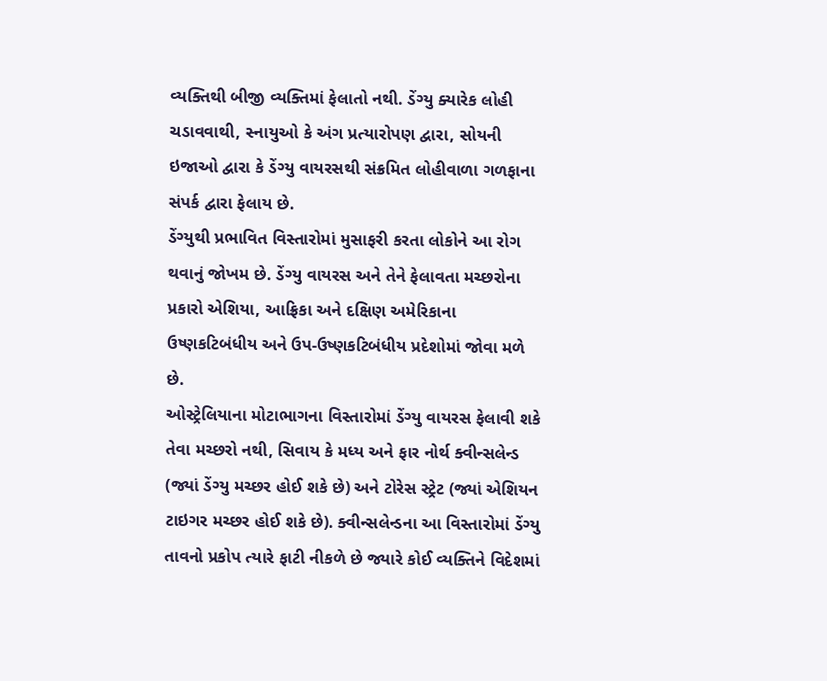વ્યક્તિથી બીજી વ્યક્તિમાં ફેલાતો નથી. ડેંગ્યુ ક્યારેક લોહી ચડાવવાથી, સ્નાયુઓ કે અંગ પ્રત્યારોપણ દ્વારા, સોયની ઇજાઓ દ્વારા કે ડેંગ્યુ વાયરસથી સંક્રમિત લોહીવાળા ગળફાના સંપર્ક દ્વારા ફેલાય છે.
ડેંગ્યુથી પ્રભાવિત વિસ્તારોમાં મુસાફરી કરતા લોકોને આ રોગ થવાનું જોખમ છે. ડેંગ્યુ વાયરસ અને તેને ફેલાવતા મચ્છરોના પ્રકારો એશિયા, આફ્રિકા અને દક્ષિણ અમેરિકાના ઉષ્ણકટિબંધીય અને ઉપ-ઉષ્ણકટિબંધીય પ્રદેશોમાં જોવા મળે છે.
ઓસ્ટ્રેલિયાના મોટાભાગના વિસ્તારોમાં ડેંગ્યુ વાયરસ ફેલાવી શકે તેવા મચ્છરો નથી, સિવાય કે મધ્ય અને ફાર નોર્થ ક્વીન્સલેન્ડ (જ્યાં ડેંગ્યુ મચ્છર હોઈ શકે છે) અને ટોરેસ સ્ટ્રેટ (જ્યાં એશિયન ટાઇગર મચ્છર હોઈ શકે છે). ક્વીન્સલેન્ડના આ વિસ્તારોમાં ડેંગ્યુ તાવનો પ્રકોપ ત્યારે ફાટી નીકળે છે જ્યારે કોઈ વ્યક્તિને વિદેશમાં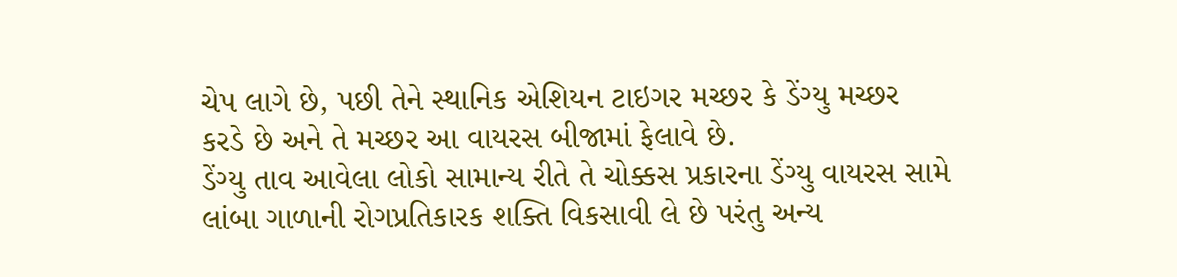ચેપ લાગે છે, પછી તેને સ્થાનિક એશિયન ટાઇગર મચ્છર કે ડેંગ્યુ મચ્છર કરડે છે અને તે મચ્છર આ વાયરસ બીજામાં ફેલાવે છે.
ડેંગ્યુ તાવ આવેલા લોકો સામાન્ય રીતે તે ચોક્કસ પ્રકારના ડેંગ્યુ વાયરસ સામે લાંબા ગાળાની રોગપ્રતિકારક શક્તિ વિકસાવી લે છે પરંતુ અન્ય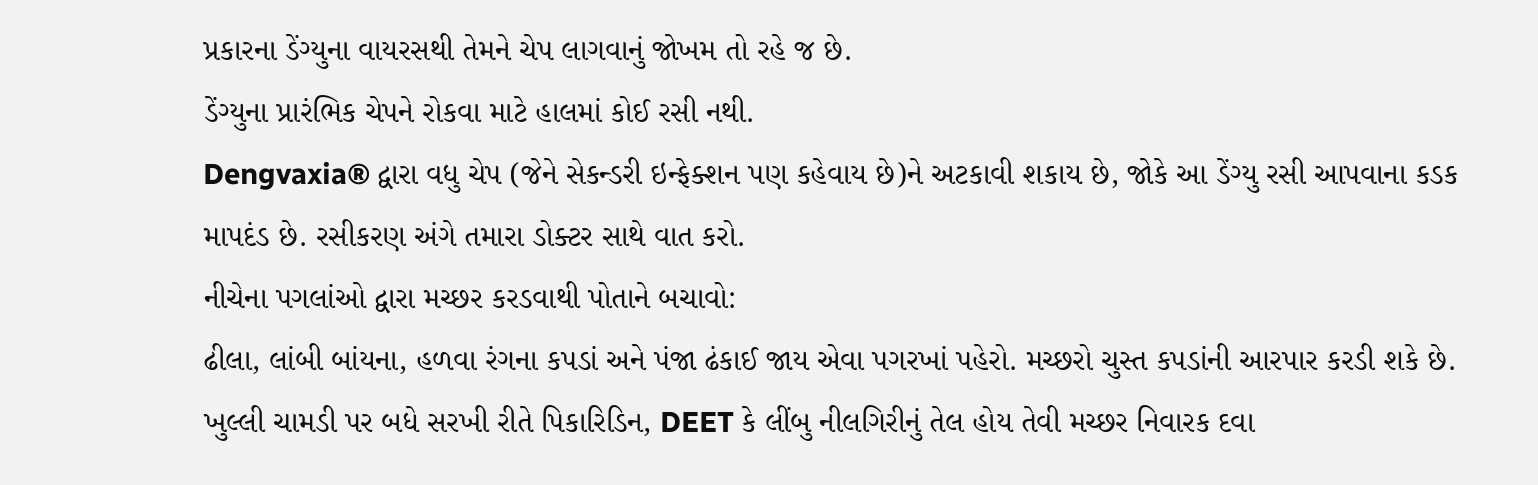પ્રકારના ડેંગ્યુના વાયરસથી તેમને ચેપ લાગવાનું જોખમ તો રહે જ છે.
ડેંગ્યુના પ્રારંભિક ચેપને રોકવા માટે હાલમાં કોઈ રસી નથી.
Dengvaxia® દ્વારા વધુ ચેપ (જેને સેકન્ડરી ઇન્ફેક્શન પણ કહેવાય છે)ને અટકાવી શકાય છે, જોકે આ ડેંગ્યુ રસી આપવાના કડક માપદંડ છે. રસીકરણ અંગે તમારા ડોક્ટર સાથે વાત કરો.
નીચેના પગલાંઓ દ્વારા મચ્છર કરડવાથી પોતાને બચાવો:
ઢીલા, લાંબી બાંયના, હળવા રંગના કપડાં અને પંજા ઢંકાઈ જાય એવા પગરખાં પહેરો. મચ્છરો ચુસ્ત કપડાંની આરપાર કરડી શકે છે.
ખુલ્લી ચામડી પર બધે સરખી રીતે પિકારિડિન, DEET કે લીંબુ નીલગિરીનું તેલ હોય તેવી મચ્છર નિવારક દવા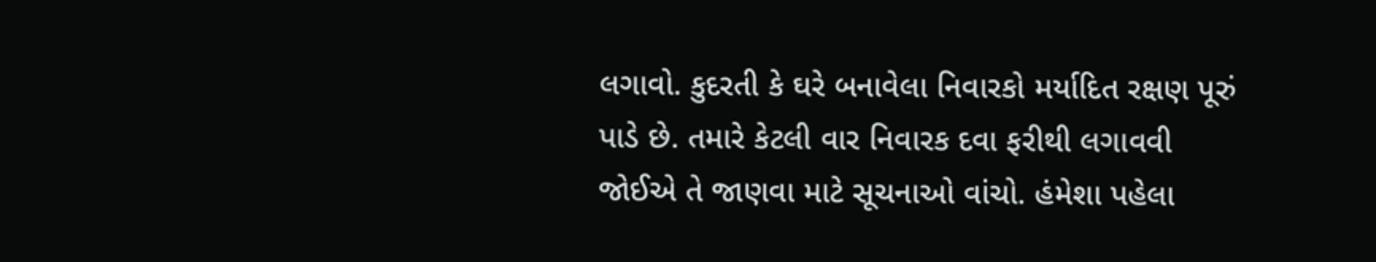લગાવો. કુદરતી કે ઘરે બનાવેલા નિવારકો મર્યાદિત રક્ષણ પૂરું પાડે છે. તમારે કેટલી વાર નિવારક દવા ફરીથી લગાવવી જોઈએ તે જાણવા માટે સૂચનાઓ વાંચો. હંમેશા પહેલા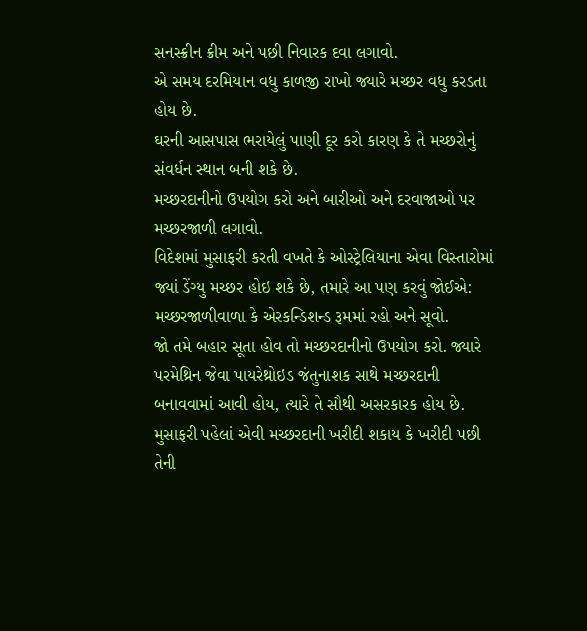સનસ્ક્રીન ક્રીમ અને પછી નિવારક દવા લગાવો.
એ સમય દરમિયાન વધુ કાળજી રાખો જ્યારે મચ્છર વધુ કરડતા હોય છે.
ઘરની આસપાસ ભરાયેલું પાણી દૂર કરો કારણ કે તે મચ્છરોનું સંવર્ધન સ્થાન બની શકે છે.
મચ્છરદાનીનો ઉપયોગ કરો અને બારીઓ અને દરવાજાઓ પર મચ્છરજાળી લગાવો.
વિદેશમાં મુસાફરી કરતી વખતે કે ઓસ્ટ્રેલિયાના એવા વિસ્તારોમાં જ્યાં ડેંગ્યુ મચ્છર હોઇ શકે છે, તમારે આ પણ કરવું જોઈએ:
મચ્છરજાળીવાળા કે એરકન્ડિશન્ડ રૂમમાં રહો અને સૂવો.
જો તમે બહાર સૂતા હોવ તો મચ્છરદાનીનો ઉપયોગ કરો. જ્યારે પરમેથ્રિન જેવા પાયરેથ્રોઇડ જંતુનાશક સાથે મચ્છરદાની બનાવવામાં આવી હોય, ત્યારે તે સૌથી અસરકારક હોય છે. મુસાફરી પહેલાં એવી મચ્છરદાની ખરીદી શકાય કે ખરીદી પછી તેની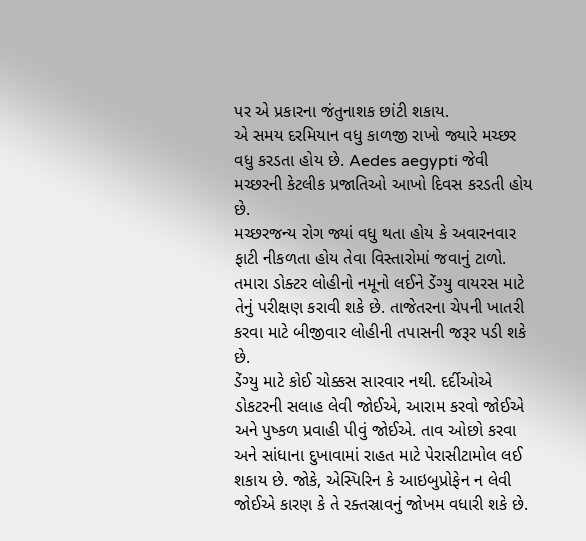પર એ પ્રકારના જંતુનાશક છાંટી શકાય.
એ સમય દરમિયાન વધુ કાળજી રાખો જ્યારે મચ્છર વધુ કરડતા હોય છે. Aedes aegypti જેવી મચ્છરની કેટલીક પ્રજાતિઓ આખો દિવસ કરડતી હોય છે.
મચ્છરજન્ય રોગ જ્યાં વધુ થતા હોય કે અવારનવાર ફાટી નીકળતા હોય તેવા વિસ્તારોમાં જવાનું ટાળો.
તમારા ડોક્ટર લોહીનો નમૂનો લઈને ડેંગ્યુ વાયરસ માટે તેનું પરીક્ષણ કરાવી શકે છે. તાજેતરના ચેપની ખાતરી કરવા માટે બીજીવાર લોહીની તપાસની જરૂર પડી શકે છે.
ડેંગ્યુ માટે કોઈ ચોક્કસ સારવાર નથી. દર્દીઓએ ડોકટરની સલાહ લેવી જોઈએ, આરામ કરવો જોઈએ અને પુષ્કળ પ્રવાહી પીવું જોઈએ. તાવ ઓછો કરવા અને સાંધાના દુખાવામાં રાહત માટે પેરાસીટામોલ લઈ શકાય છે. જોકે, એસ્પિરિન કે આઇબુપ્રોફેન ન લેવી જોઈએ કારણ કે તે રક્તસ્રાવનું જોખમ વધારી શકે છે.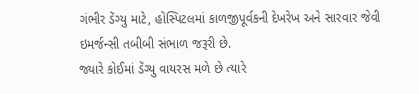ગંભીર ડેંગ્યુ માટે, હોસ્પિટલમાં કાળજીપૂર્વકની દેખરેખ અને સારવાર જેવી ઇમર્જન્સી તબીબી સંભાળ જરૂરી છે.
જ્યારે કોઈમાં ડેંગ્યુ વાયરસ મળે છે ત્યારે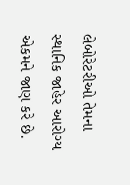લેબોરેટરીઓ તેમના સ્થાનિક જાહેર આરોગ્ય એકમને જાણ કરે છે.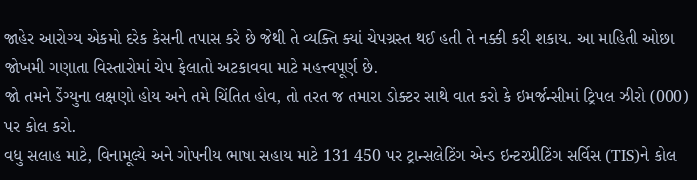જાહેર આરોગ્ય એકમો દરેક કેસની તપાસ કરે છે જેથી તે વ્યક્તિ ક્યાં ચેપગ્રસ્ત થઈ હતી તે નક્કી કરી શકાય. આ માહિતી ઓછા જોખમી ગણાતા વિસ્તારોમાં ચેપ ફેલાતો અટકાવવા માટે મહત્ત્વપૂર્ણ છે.
જો તમને ડેંગ્યુના લક્ષણો હોય અને તમે ચિંતિત હોવ, તો તરત જ તમારા ડોક્ટર સાથે વાત કરો કે ઇમર્જન્સીમાં ટ્રિપલ ઝીરો (000) પર કોલ કરો.
વધુ સલાહ માટે, વિનામૂલ્યે અને ગોપનીય ભાષા સહાય માટે 131 450 પર ટ્રાન્સલેટિંગ એન્ડ ઇન્ટરપ્રીટિંગ સર્વિસ (TIS)ને કોલ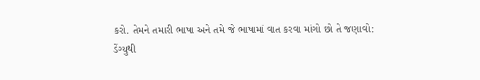કરો. તેમને તમારી ભાષા અને તમે જે ભાષામાં વાત કરવા માંગો છો તે જણાવો:
ડેંગ્યુથી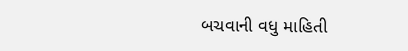બચવાની વધુ માહિતી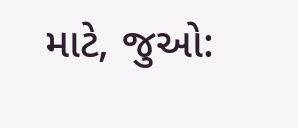માટે, જુઓ: